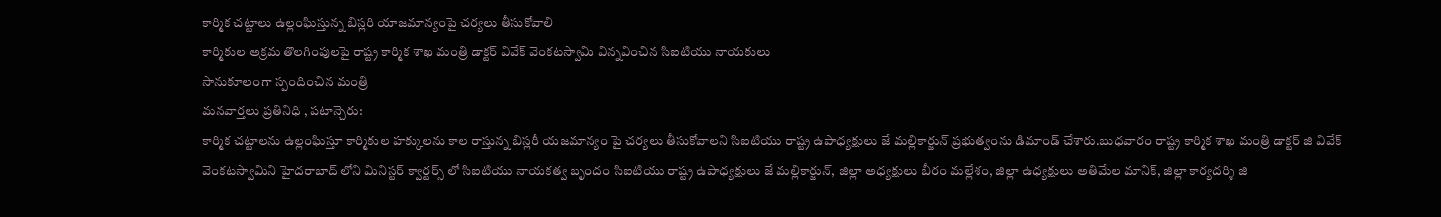కార్మిక చట్టాలు ఉల్లంఘిస్తున్న బిస్లరి యాజమాన్యంపై చర్యలు తీసుకోవాలి
కార్మికుల అక్రమ తొలగింపులపై రాష్ట్ర కార్మిక శాఖ మంత్రి డాక్టర్ వివేక్ వెంకటస్వామి విన్నవించిన సిఐటియు నాయకులు
సానుకూలంగా స్పందించిన మంత్రి
మనవార్తలు ప్రతినిధి , పటాన్చెరు:
కార్మిక చట్టాలను ఉల్లంఘిస్తూ కార్మికుల హక్కులను కాల రాస్తున్న బిస్లరీ యజమాన్యం పై చర్యలు తీసుకోవాలని సిఐటియు రాష్ట్ర ఉపాధ్యక్షులు జే మల్లికార్జున్ ప్రభుత్వంను డిమాండ్ చేశారు.బుధవారం రాష్ట్ర కార్మిక శాఖ మంత్రి డాక్టర్ జి వివేక్ వెంకటస్వామిని హైదరాబాద్ లోని మినిస్టర్ క్వార్టర్స్ లో సిఐటియు నాయకత్వ బృందం సిఐటియు రాష్ట్ర ఉపాధ్యక్షులు జే మల్లికార్జున్, జిల్లా అధ్యక్షులు బీరం మల్లేశం, జిల్లా ఉధ్యక్షులు అతిమేల మానిక్, జిల్లా కార్యదర్శి జి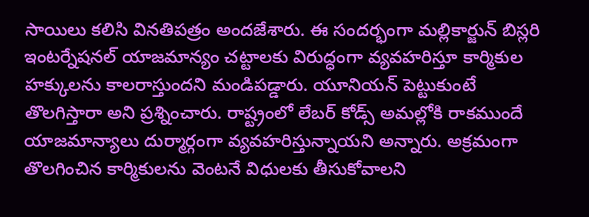సాయిలు కలిసి వినతిపత్రం అందజేశారు. ఈ సందర్భంగా మల్లికార్జున్ బిస్లరి ఇంటర్నేషనల్ యాజమాన్యం చట్టాలకు విరుద్ధంగా వ్యవహరిస్తూ కార్మికుల హక్కులను కాలరాస్తుందని మండిపడ్డారు. యూనియన్ పెట్టుకుంటే తొలగిస్తారా అని ప్రశ్నించారు. రాష్ట్రంలో లేబర్ కోడ్స్ అమల్లోకి రాకముందే యాజమాన్యాలు దుర్మార్గంగా వ్యవహరిస్తున్నాయని అన్నారు. అక్రమంగా తొలగించిన కార్మికులను వెంటనే విధులకు తీసుకోవాలని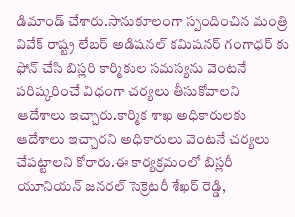డిమాండ్ చేశారు.సానుకూలంగా స్పందించిన మంత్రి వివేక్ రాష్ట్ర లేబర్ అడిషనల్ కమిషనర్ గంగాధర్ కు ఫోన్ చేసి బిస్లరి కార్మికుల సమస్యను వెంటనే పరిష్కరించే విధంగా చర్యలు తీసుకోవాలని ఆదేశాలు ఇచ్చారు.కార్మిక శాఖ అధికారులకు ఆదేశాలు ఇచ్చారని అధికారులు వెంటనే చర్యలు చేపట్టాలని కోరారు.ఈ కార్యక్రమంలో బిస్లరీ యూనియన్ జనరల్ సెక్రెటరీ శేఖర్ రెడ్డి,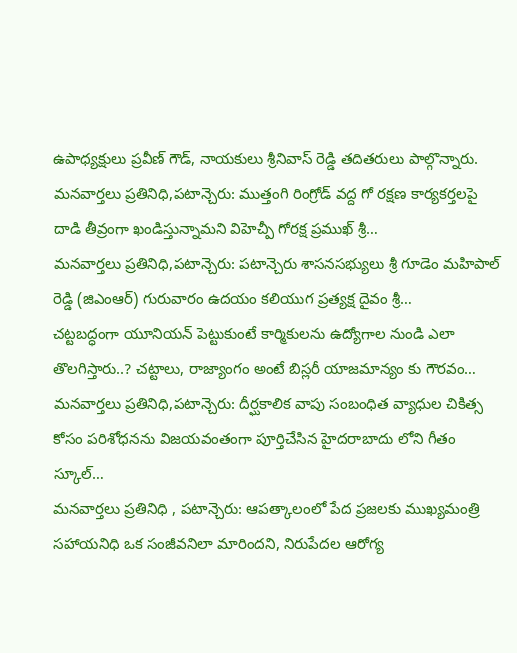ఉపాధ్యక్షులు ప్రవీణ్ గౌడ్, నాయకులు శ్రీనివాస్ రెడ్డి తదితరులు పాల్గొన్నారు.
మనవార్తలు ప్రతినిధి,పటాన్చెరు: ముత్తంగి రింగ్రోడ్ వద్ద గో రక్షణ కార్యకర్తలపై దాడి తీవ్రంగా ఖండిస్తున్నామని విహెచ్పీ గోరక్ష ప్రముఖ్ శ్రీ…
మనవార్తలు ప్రతినిధి,పటాన్చెరు: పటాన్చెరు శాసనసభ్యులు శ్రీ గూడెం మహిపాల్ రెడ్డి (జిఎంఆర్) గురువారం ఉదయం కలియుగ ప్రత్యక్ష దైవం శ్రీ…
చట్టబద్ధంగా యూనియన్ పెట్టుకుంటే కార్మికులను ఉద్యోగాల నుండి ఎలా తొలగిస్తారు..? చట్టాలు, రాజ్యాంగం అంటే బిస్లరీ యాజమాన్యం కు గౌరవం…
మనవార్తలు ప్రతినిధి,పటాన్చెరు: దీర్ఘకాలిక వాపు సంబంధిత వ్యాధుల చికిత్స కోసం పరిశోధనను విజయవంతంగా పూర్తిచేసిన హైదరాబాదు లోని గీతం స్కూల్…
మనవార్తలు ప్రతినిధి , పటాన్చెరు: ఆపత్కాలంలో పేద ప్రజలకు ముఖ్యమంత్రి సహాయనిధి ఒక సంజీవనిలా మారిందని, నిరుపేదల ఆరోగ్య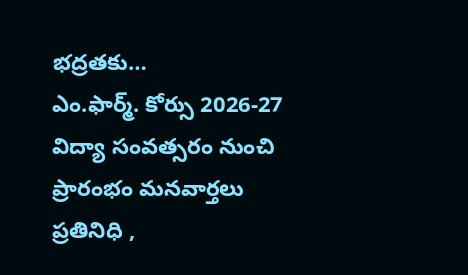భద్రతకు…
ఎం.ఫార్మ్. కోర్సు 2026-27 విద్యా సంవత్సరం నుంచి ప్రారంభం మనవార్తలు ప్రతినిధి ,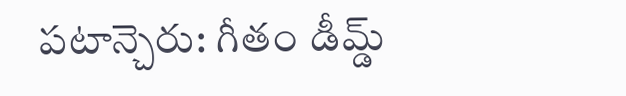పటాన్చెరు: గీతం డీమ్డ్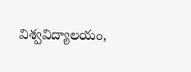విశ్వవిద్యాలయం,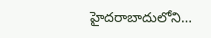హైదరాబాదులోని…